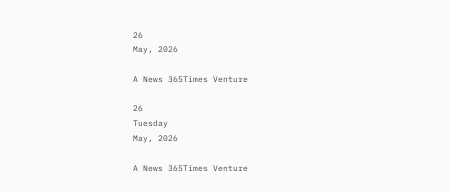26
May, 2026

A News 365Times Venture

26
Tuesday
May, 2026

A News 365Times Venture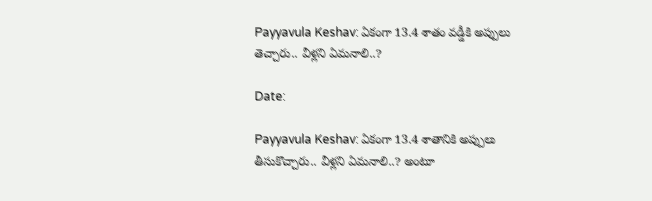Payyavula Keshav: ఏకంగా 13.4 శాతం వడ్డీకి అప్పులు తెచ్చారు.. వీళ్లని ఏమనాలి..?

Date:

Payyavula Keshav: ఏకంగా 13.4 శాతానికి అప్పులు తీసుకొచ్చారు.. వీళ్లని ఏమనాలి..? అంటూ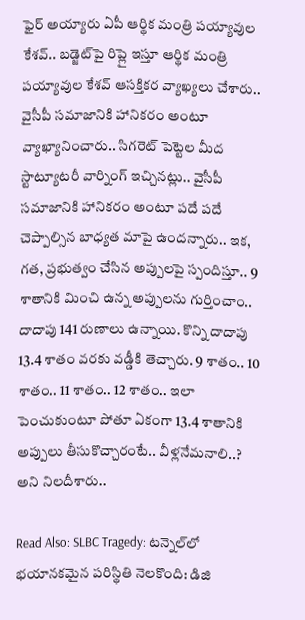ఫైర్‌ అయ్యారు ఏపీ ఆర్థిక మంత్రి పయ్యావుల కేశవ్.. బడ్జెట్‌పై రిప్లై ఇస్తూ ఆర్థిక మంత్రి పయ్యావుల కేశవ్ ఆసక్తికర వ్యాఖ్యలు చేశారు.. వైసీపీ సమాజానికి హానికరం అంటూ వ్యాఖ్యానించారు.. సిగరెట్ పెట్టెల మీద స్టాట్యూటరీ వార్నింగ్ ఇచ్చినట్లు.. వైసీపీ సమాజానికి హానికరం అంటూ పదే పదే చెప్పాల్సిన బాధ్యత మాపై ఉందన్నారు.. ఇక, గత, ప్రభుత్వం చేసిన అప్పులపై స్పందిస్తూ.. 9 శాతానికి మించి ఉన్న అప్పులను గుర్తించాం.. దాదాపు 141 రుణాలు ఉన్నాయి. కొన్ని దాదాపు 13.4 శాతం వరకు వడ్డీకి తెచ్చారు. 9 శాతం.. 10 శాతం.. 11 శాతం.. 12 శాతం.. ఇలా పెంచుకుంటూ పోతూ ఏకంగా 13.4 శాతానికి అప్పులు తీసుకొచ్చారంటే.. వీళ్లనేమనాలి..? అని నిలదీశారు..

Read Also: SLBC Tragedy: టన్నెల్‌లో భయానకమైన పరిస్థితి నెలకొంది: డిజి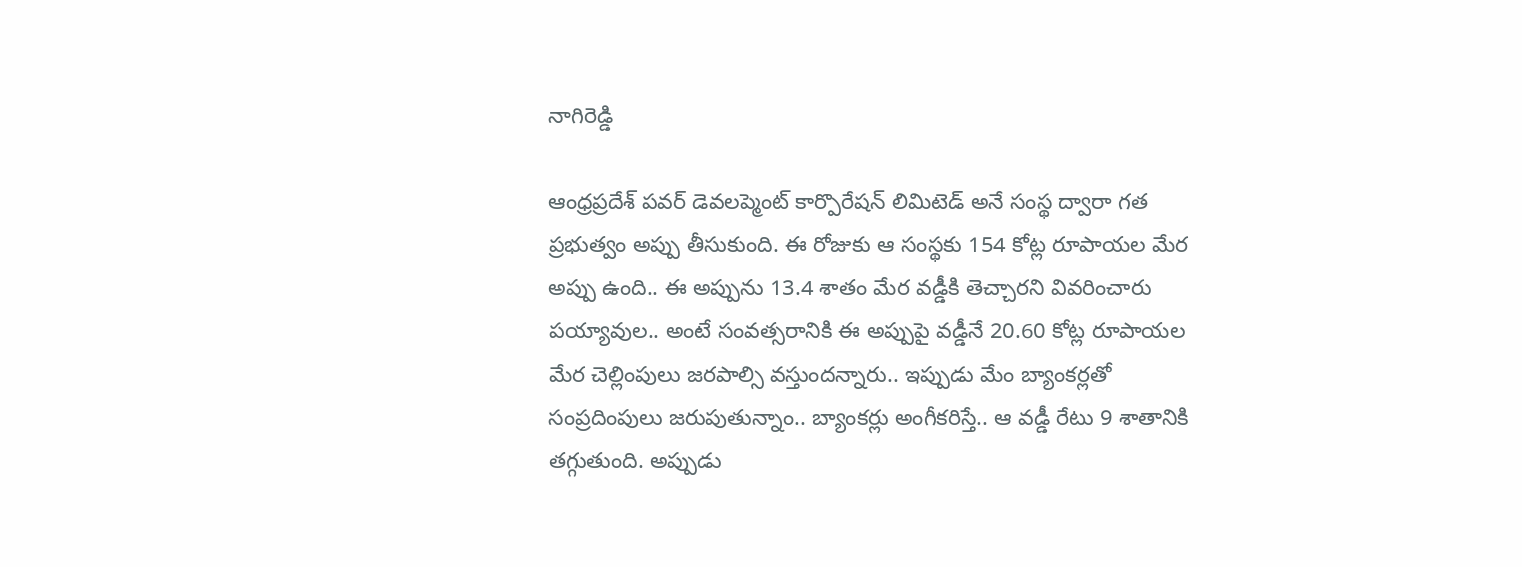నాగిరెడ్డి

ఆంధ్రప్రదేశ్ పవర్ డెవలప్మెంట్ కార్పొరేషన్ లిమిటెడ్ అనే సంస్థ ద్వారా గత ప్రభుత్వం అప్పు తీసుకుంది. ఈ రోజుకు ఆ సంస్థకు 154 కోట్ల రూపాయల మేర అప్పు ఉంది.. ఈ అప్పును 13.4 శాతం మేర వడ్డీకి తెచ్చారని వివరించారు పయ్యావుల.. అంటే సంవత్సరానికి ఈ అప్పుపై వడ్డీనే 20.60 కోట్ల రూపాయల మేర చెల్లింపులు జరపాల్సి వస్తుందన్నారు.. ఇప్పుడు మేం బ్యాంకర్లతో సంప్రదింపులు జరుపుతున్నాం.. బ్యాంకర్లు అంగీకరిస్తే.. ఆ వడ్డీ రేటు 9 శాతానికి తగ్గుతుంది. అప్పుడు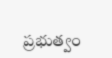ప్రభుత్వం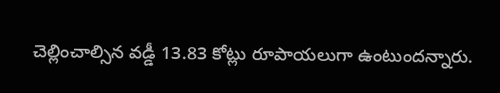చెల్లించాల్సిన వడ్డీ 13.83 కోట్లు రూపాయలుగా ఉంటుందన్నారు.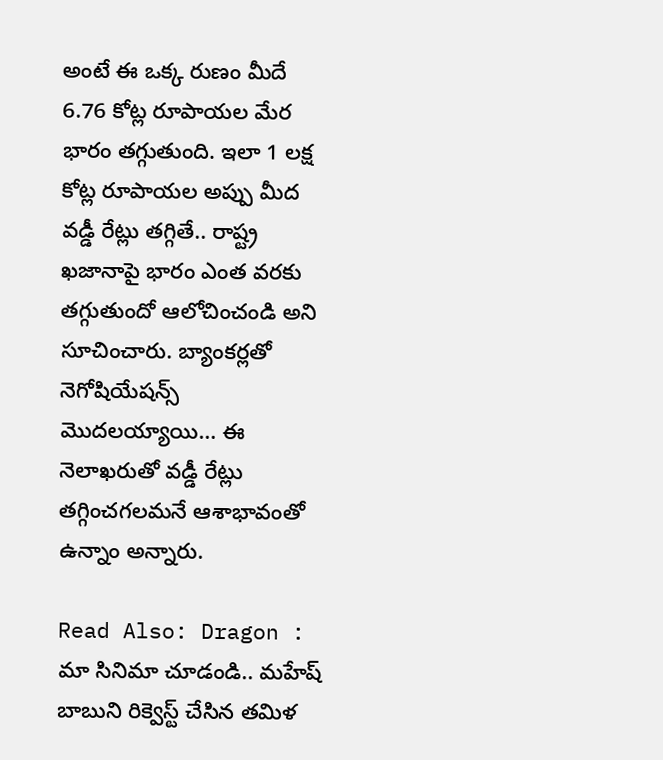అంటే ఈ ఒక్క రుణం మీదే 6.76 కోట్ల రూపాయల మేర భారం తగ్గుతుంది. ఇలా 1 లక్ష కోట్ల రూపాయల అప్పు మీద వడ్డీ రేట్లు తగ్గితే.. రాష్ట్ర ఖజానాపై భారం ఎంత వరకు తగ్గుతుందో ఆలోచించండి అని సూచించారు. బ్యాంకర్లతో నెగోషియేషన్స్ మొదలయ్యాయి… ఈ నెలాఖరుతో వడ్డీ రేట్లు తగ్గించగలమనే ఆశాభావంతో ఉన్నాం అన్నారు.

Read Also: Dragon : మా సినిమా చూడండి.. మహేష్ బాబుని రిక్వెస్ట్ చేసిన తమిళ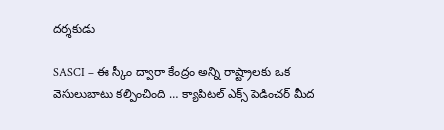దర్శకుడు

SASCI – ఈ స్కీం ద్వారా కేంద్రం అన్ని రాష్ట్రాలకు ఒక వెసులుబాటు కల్పించింది … క్యాపిటల్ ఎక్స్ పెడించర్ మీద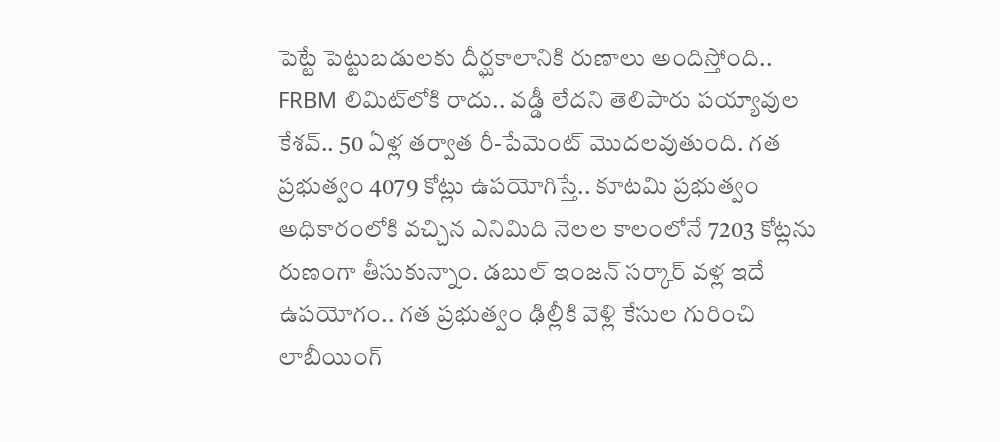పెట్టే పెట్టుబడులకు దీర్ఘకాలానికి రుణాలు అందిస్తోంది.. FRBM లిమిట్‌లోకి రాదు.. వడ్డీ లేదని తెలిపారు పయ్యావుల కేశవ్.. 50 ఏళ్ల తర్వాత రీ-పేమెంట్ మొదలవుతుంది. గత ప్రభుత్వం 4079 కోట్లు ఉపయోగిస్తే.. కూటమి ప్రభుత్వం అధికారంలోకి వచ్చిన ఎనిమిది నెలల కాలంలోనే 7203 కోట్లను రుణంగా తీసుకున్నాం. డబుల్ ఇంజన్ సర్కార్ వళ్ల ఇదే ఉపయోగం.. గత ప్రభుత్వం ఢిల్లీకి వెళ్లి కేసుల గురించి లాబీయింగ్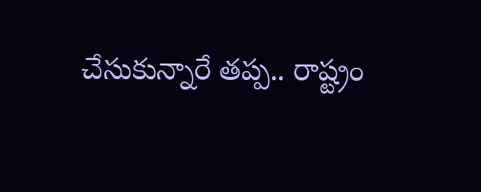చేసుకున్నారే తప్ప.. రాష్ట్రం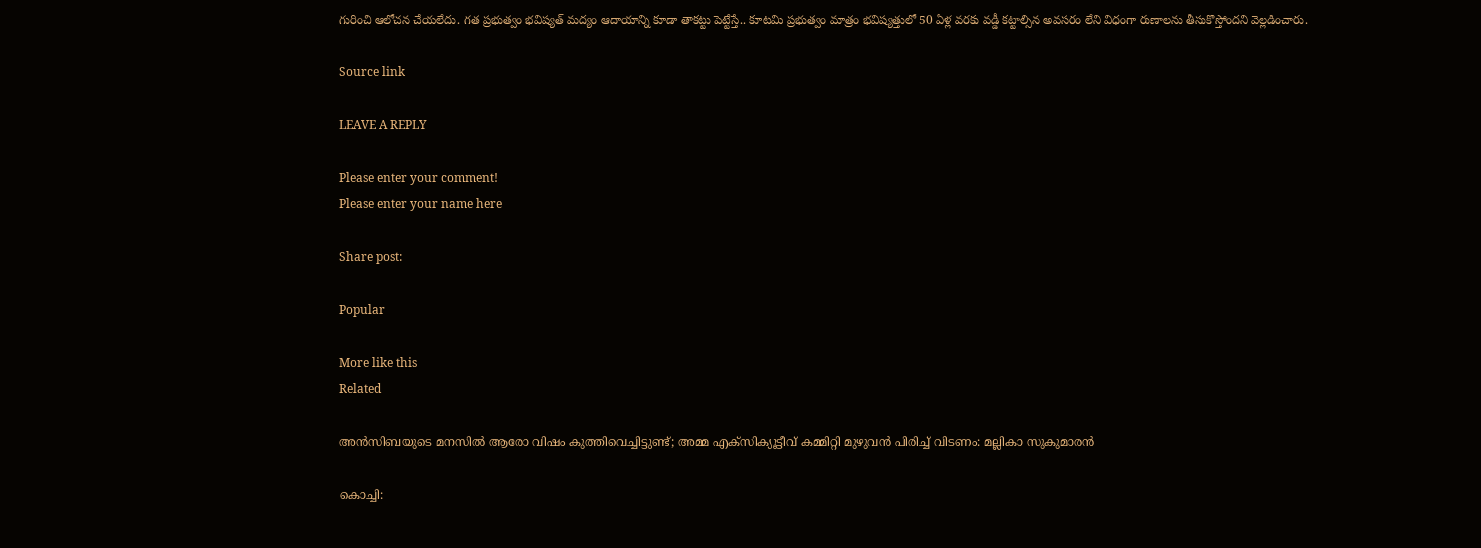గురించి ఆలోచన చేయలేదు. గత ప్రభుత్వం భవిష్యత్ మద్యం ఆదాయాన్ని కూడా తాకట్టు పెట్టేస్తే.. కూటమి ప్రభుత్వం మాత్రం భవిష్యత్తులో 50 ఏళ్ల వరకు వడ్డీ కట్టాల్సిన అవసరం లేని విధంగా రుణాలను తీసుకొస్తోందని వెల్లడించారు.

Source link

LEAVE A REPLY

Please enter your comment!
Please enter your name here

Share post:

Popular

More like this
Related

അന്‍സിബയുടെ മനസില്‍ ആരോ വിഷം കുത്തിവെച്ചിട്ടുണ്ട്; അമ്മ എക്‌സിക്യൂട്ടീവ് കമ്മിറ്റി മുഴുവന്‍ പിരിച്ച് വിടണം: മല്ലികാ സുകുമാരന്‍

കൊച്ചി: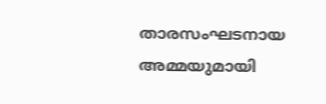താരസംഘടനായ അമ്മയുമായി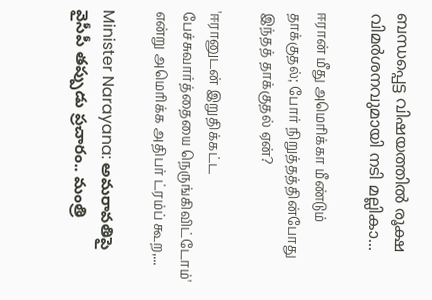ബന്ധപ്പെട്ട വിഷയത്തില്‍ രൂക്ഷ വിമര്‍ശനവുമായി നടി മല്ലികാ...

ஈரான் மீது அமெரிக்கா மீண்டும் தாக்குதல்; போர் நிறுத்தத்தின்போது இந்தத் தாக்குதல் ஏன்?

'ஈரானுடன் இறுதிக்கட்ட பேச்சுவார்த்தையை நெருங்கிவிட்டோம்' என்று அமெரிக்க அதிபர் ட்ரம்ப் கூற,...

Minister Narayana: అమరావతిపై వైసీపీ తప్పుడు ప్రచారం.. మంత్రి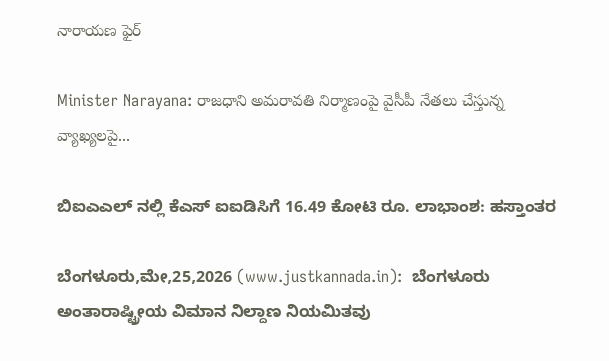నారాయణ ఫైర్

Minister Narayana: రాజధాని అమరావతి నిర్మాణంపై వైసీపీ నేతలు చేస్తున్న వ్యాఖ్యలపై...

ಬಿಐಎಎಲ್ ನಲ್ಲಿ ಕೆಎಸ್ ಐಐಡಿಸಿಗೆ 16.49 ಕೋಟಿ ರೂ. ಲಾಭಾಂಶ: ಹಸ್ತಾಂತರ

ಬೆಂಗಳೂರು,ಮೇ,25,2026 (www.justkannada.in):  ಬೆಂಗಳೂರು ಅಂತಾರಾಷ್ಟ್ರೀಯ ವಿಮಾನ ನಿಲ್ದಾಣ ನಿಯಮಿತವು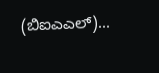(ಬಿಐಎಎಲ್)...